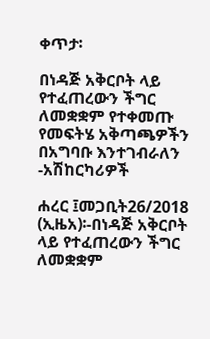ቀጥታ፡

በነዳጅ አቅርቦት ላይ የተፈጠረውን ችግር ለመቋቋም የተቀመጡ የመፍትሄ አቅጣጫዎችን በአግባቡ እንተገብራለን -አሽከርካሪዎች

ሐረር ፤መጋቢት26/2018 (ኢዜአ)፡-በነዳጅ አቅርቦት ላይ የተፈጠረውን ችግር ለመቋቋም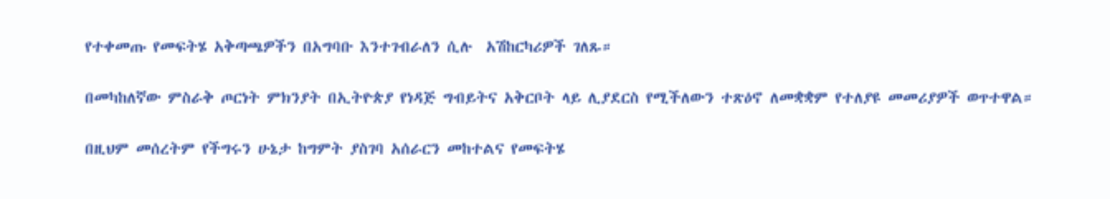የተቀመጡ የመፍትሄ አቅጣጫዎችን በአግባቡ እንተገብራለን ሲሉ  አሽከርካሪዎች ገለጹ።

በመካከለኛው ምስራቅ ጦርነት ምክንያት በኢትዮጵያ የነዳጅ ግብይትና አቅርቦት ላይ ሊያደርስ የሚችለውን ተጽዕኖ ለመቋቋም የተለያዩ መመሪያዎች ወጥተዋል።

በዚህም መሰረትም የችግሩን ሁኔታ ከግምት ያስገባ አሰራርን መከተልና የመፍትሄ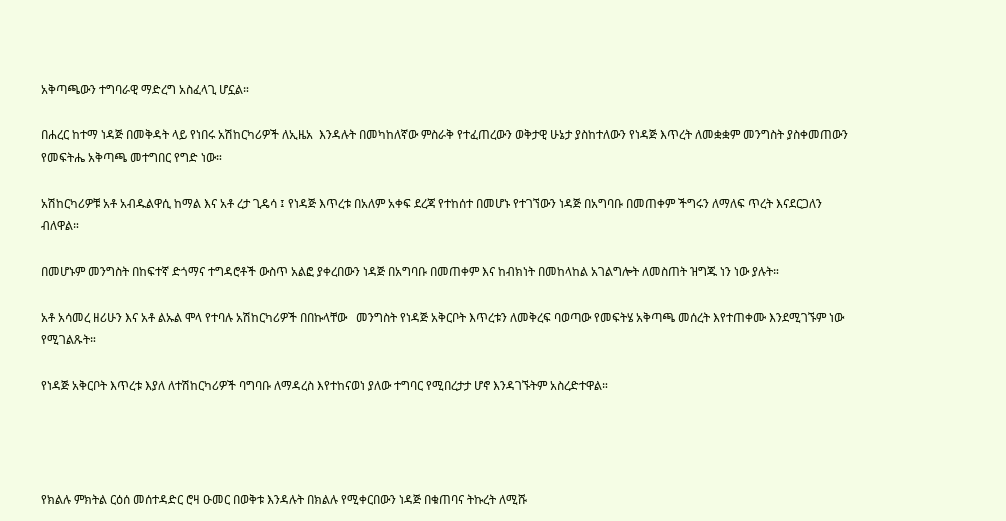አቅጣጫውን ተግባራዊ ማድረግ አስፈላጊ ሆኗል።

በሐረር ከተማ ነዳጅ በመቅዳት ላይ የነበሩ አሽከርካሪዎች ለኢዜአ  እንዳሉት በመካከለኛው ምስራቅ የተፈጠረውን ወቅታዊ ሁኔታ ያስከተለውን የነዳጅ እጥረት ለመቋቋም መንግስት ያስቀመጠውን የመፍትሔ አቅጣጫ መተግበር የግድ ነው።

አሽከርካሪዎቹ አቶ አብዱልዋሲ ከማል እና አቶ ረታ ጊዴሳ ፤ የነዳጅ እጥረቱ በአለም አቀፍ ደረጃ የተከሰተ በመሆኑ የተገኘውን ነዳጅ በአግባቡ በመጠቀም ችግሩን ለማለፍ ጥረት እናደርጋለን ብለዋል።

በመሆኑም መንግስት በከፍተኛ ድጎማና ተግዳሮቶች ውስጥ አልፎ ያቀረበውን ነዳጅ በአግባቡ በመጠቀም እና ከብክነት በመከላከል አገልግሎት ለመስጠት ዝግጁ ነን ነው ያሉት።

አቶ አሳመረ ዘሪሁን እና አቶ ልኡል ሞላ የተባሉ አሽከርካሪዎች በበኩላቸው   መንግስት የነዳጅ አቅርቦት እጥረቱን ለመቅረፍ ባወጣው የመፍትሄ አቅጣጫ መሰረት እየተጠቀሙ እንደሚገኙም ነው የሚገልጹት።

የነዳጅ አቅርቦት እጥረቱ እያለ ለተሽከርካሪዎች ባግባቡ ለማዳረስ እየተከናወነ ያለው ተግባር የሚበረታታ ሆኖ እንዳገኙትም አስረድተዋል።




የክልሉ ምክትል ርዕሰ መሰተዳድር ሮዛ ዑመር በወቅቱ እንዳሉት በክልሉ የሚቀርበውን ነዳጅ በቁጠባና ትኩረት ለሚሹ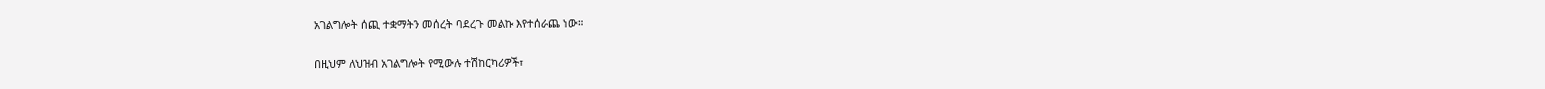አገልግሎት ሰጪ ተቋማትን መሰረት ባደረጉ መልኩ እየተሰራጨ ነው።

በዚህም ለህዝብ አገልግሎት የሚውሉ ተሽከርካሪዎች፣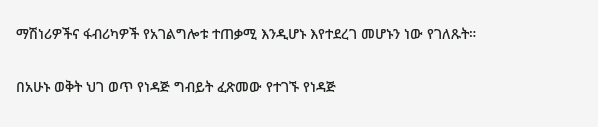ማሽነሪዎችና ፋብሪካዎች የአገልግሎቱ ተጠቃሚ እንዲሆኑ እየተደረገ መሆኑን ነው የገለጹት።

በአሁኑ ወቅት ህገ ወጥ የነዳጅ ግብይት ፈጽመው የተገኙ የነዳጅ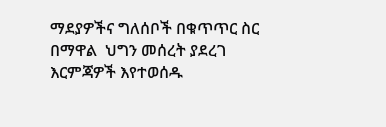ማደያዎችና ግለሰቦች በቁጥጥር ስር በማዋል  ህግን መሰረት ያደረገ  እርምጃዎች እየተወሰዱ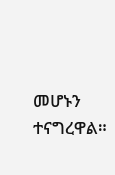መሆኑን ተናግረዋል።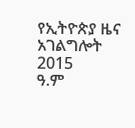የኢትዮጵያ ዜና አገልግሎት
2015
ዓ.ም